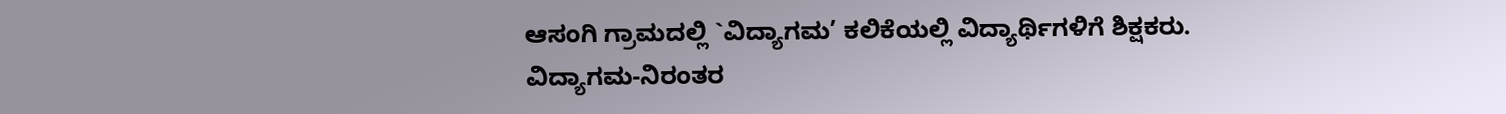ಆಸಂಗಿ ಗ್ರಾಮದಲ್ಲಿ `ವಿದ್ಯಾಗಮ’ ಕಲಿಕೆಯಲ್ಲಿ ವಿದ್ಯಾರ್ಥಿಗಳಿಗೆ ಶಿಕ್ಷಕರು.
ವಿದ್ಯಾಗಮ-ನಿರಂತರ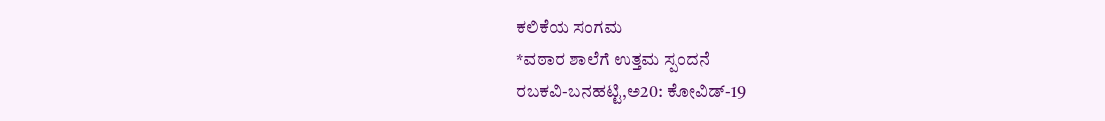ಕಲಿಕೆಯ ಸಂಗಮ
*ವಠಾರ ಶಾಲೆಗೆ ಉತ್ತಮ ಸ್ಪಂದನೆ
ರಬಕವಿ-ಬನಹಟ್ಟಿ,ಅ20: ಕೋವಿಡ್-19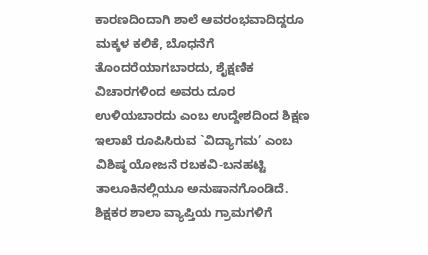ಕಾರಣದಿಂದಾಗಿ ಶಾಲೆ ಆವರಂಭವಾದಿದ್ದರೂ ಮಕ್ಕಳ ಕಲಿಕೆ, ಬೊಧನೆಗೆ ತೊಂದರೆಯಾಗಬಾರದು, ಶೈಕ್ಷಣಿಕ ವಿಚಾರಗಳಿಂದ ಅವರು ದೂರ ಉಳಿಯಬಾರದು ಎಂಬ ಉದ್ದೇಶದಿಂದ ಶಿಕ್ಷಣ ಇಲಾಖೆ ರೂಪಿಸಿರುವ `ವಿದ್ಯಾಗಮ’ ಎಂಬ ವಿಶಿಷ್ಠ ಯೋಜನೆ ರಬಕವಿ-ಬನಹಟ್ಟಿ ತಾಲೂಕಿನಲ್ಲಿಯೂ ಅನುಷಾನಗೊಂಡಿದೆ.
ಶಿಕ್ಷಕರ ಶಾಲಾ ವ್ಯಾಪ್ತಿಯ ಗ್ರಾಮಗಳಿಗೆ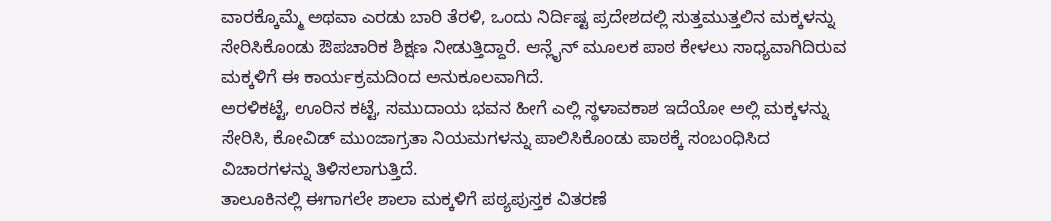ವಾರಕ್ಕೊಮ್ಮೆ ಅಥವಾ ಎರಡು ಬಾರಿ ತೆರಳಿ, ಒಂದು ನಿರ್ದಿಷ್ಟ ಪ್ರದೇಶದಲ್ಲಿ ಸುತ್ತಮುತ್ತಲಿನ ಮಕ್ಕಳನ್ನು ಸೇರಿಸಿಕೊಂಡು ಔಪಚಾರಿಕ ಶಿಕ್ಷಣ ನೀಡುತ್ತಿದ್ದಾರೆ. ಆನ್ಲೈನ್ ಮೂಲಕ ಪಾಠ ಕೇಳಲು ಸಾಧ್ಯವಾಗಿದಿರುವ ಮಕ್ಕಳಿಗೆ ಈ ಕಾರ್ಯಕ್ರಮದಿಂದ ಅನುಕೂಲವಾಗಿದೆ.
ಅರಳಿಕಟ್ಟೆ, ಊರಿನ ಕಟ್ಟೆ, ಸಮುದಾಯ ಭವನ ಹೀಗೆ ಎಲ್ಲಿ ಸ್ಥಳಾವಕಾಶ ಇದೆಯೋ ಅಲ್ಲಿ ಮಕ್ಕಳನ್ನು ಸೇರಿಸಿ, ಕೋವಿಡ್ ಮುಂಜಾಗ್ರತಾ ನಿಯಮಗಳನ್ನು ಪಾಲಿಸಿಕೊಂಡು ಪಾಠಕ್ಕೆ ಸಂಬಂಧಿಸಿದ ವಿಚಾರಗಳನ್ನು ತಿಳಿಸಲಾಗುತ್ತಿದೆ.
ತಾಲೂಕಿನಲ್ಲಿ ಈಗಾಗಲೇ ಶಾಲಾ ಮಕ್ಕಳಿಗೆ ಪಠ್ಯಪುಸ್ತಕ ವಿತರಣೆ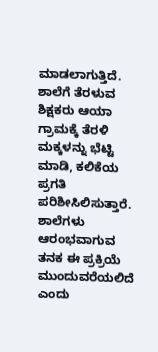ಮಾಡಲಾಗುತ್ತಿದೆ. ಶಾಲೆಗೆ ತೆರಳುವ ಶಿಕ್ಷಕರು ಆಯಾ ಗ್ರಾಮಕ್ಕೆ ತೆರಳಿ ಮಕ್ಕಳನ್ನು ಭೆಟ್ಟಿ ಮಾಡಿ, ಕಲಿಕೆಯ ಪ್ರಗತಿ ಪರಿಶೀಸಿಲಿಸುತ್ತಾರೆ. ಶಾಲೆಗಳು ಆರಂಭವಾಗುವ ತನಕ ಈ ಪ್ರಕ್ರಿಯೆ ಮುಂದುವರೆಯಲಿದೆ ಎಂದು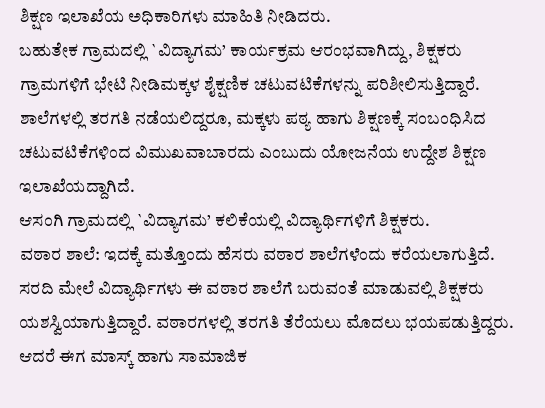ಶಿಕ್ಷಣ ಇಲಾಖೆಯ ಅಧಿಕಾರಿಗಳು ಮಾಹಿತಿ ನೀಡಿದರು.
ಬಹುತೇಕ ಗ್ರಾಮದಲ್ಲಿ `ವಿದ್ಯಾಗಮ’ ಕಾರ್ಯಕ್ರಮ ಆರಂಭವಾಗಿದ್ದು, ಶಿಕ್ಷಕರು ಗ್ರಾಮಗಳಿಗೆ ಭೇಟಿ ನೀಡಿಮಕ್ಕಳ ಶೈಕ್ಷಣಿಕ ಚಟುವಟಿಕೆಗಳನ್ನು ಪರಿಶೀಲಿಸುತ್ತಿದ್ದಾರೆ. ಶಾಲೆಗಳಲ್ಲಿ ತರಗತಿ ನಡೆಯಲಿದ್ದರೂ, ಮಕ್ಕಳು ಪಠ್ಯ ಹಾಗು ಶಿಕ್ಷಣಕ್ಕೆ ಸಂಬಂಧಿಸಿದ ಚಟುವಟಿಕೆಗಳಿಂದ ವಿಮುಖವಾಬಾರದು ಎಂಬುದು ಯೋಜನೆಯ ಉದ್ದೇಶ ಶಿಕ್ಷಣ ಇಲಾಖೆಯದ್ದಾಗಿದೆ.
ಆಸಂಗಿ ಗ್ರಾಮದಲ್ಲಿ `ವಿದ್ಯಾಗಮ’ ಕಲಿಕೆಯಲ್ಲಿ ವಿದ್ಯಾರ್ಥಿಗಳಿಗೆ ಶಿಕ್ಷಕರು.
ವಠಾರ ಶಾಲೆ: ಇದಕ್ಕೆ ಮತ್ತೊಂದು ಹೆಸರು ವಠಾರ ಶಾಲೆಗಳೆಂದು ಕರೆಯಲಾಗುತ್ತಿದೆ. ಸರದಿ ಮೇಲೆ ವಿದ್ಯಾರ್ಥಿಗಳು ಈ ವಠಾರ ಶಾಲೆಗೆ ಬರುವಂತೆ ಮಾಡುವಲ್ಲಿ ಶಿಕ್ಷಕರು ಯಶಸ್ವಿಯಾಗುತ್ತಿದ್ದಾರೆ. ವಠಾರಗಳಲ್ಲಿ ತರಗತಿ ತೆರೆಯಲು ಮೊದಲು ಭಯಪಡುತ್ತಿದ್ದರು. ಆದರೆ ಈಗ ಮಾಸ್ಕ್ ಹಾಗು ಸಾಮಾಜಿಕ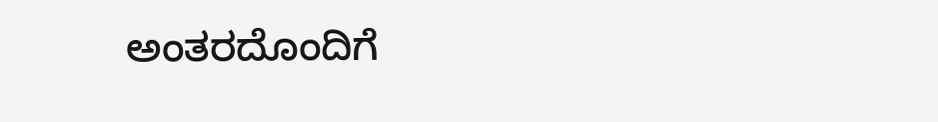ಅಂತರದೊಂದಿಗೆ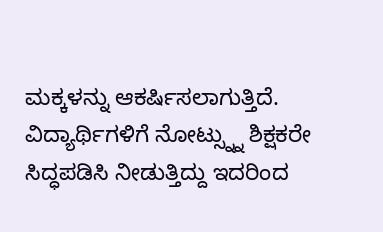ಮಕ್ಕಳನ್ನು ಆಕರ್ಷಿಸಲಾಗುತ್ತಿದೆ. ವಿದ್ಯಾರ್ಥಿಗಳಿಗೆ ನೋಟ್ಸ್ನ್ನು ಶಿಕ್ಷಕರೇ ಸಿದ್ಧಪಡಿಸಿ ನೀಡುತ್ತಿದ್ದು ಇದರಿಂದ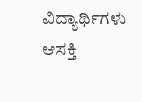ವಿದ್ಯಾರ್ಥಿಗಳು ಆಸಕ್ತಿ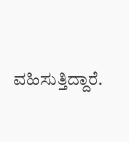ವಹಿಸುತ್ತಿದ್ದಾರೆ.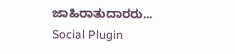ಜಾಹಿರಾತುದಾರರು...
Social Plugin